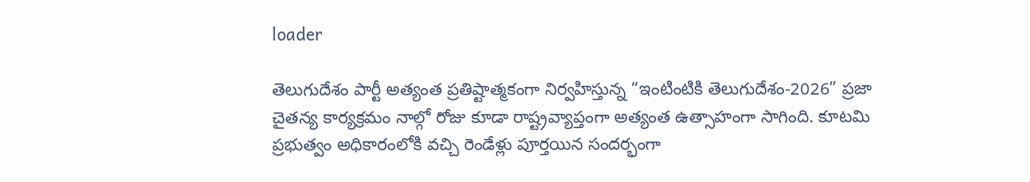loader

తెలుగుదేశం పార్టీ అత్యంత ప్రతిష్టాత్మకంగా నిర్వహిస్తున్న “ఇంటింటికి తెలుగుదేశం-2026” ప్రజా చైతన్య కార్యక్రమం నాల్గో రోజు కూడా రాష్ట్రవ్యాప్తంగా అత్యంత ఉత్సాహంగా సాగింది. కూటమి ప్రభుత్వం అధికారంలోకి వచ్చి రెండేళ్లు పూర్తయిన సందర్భంగా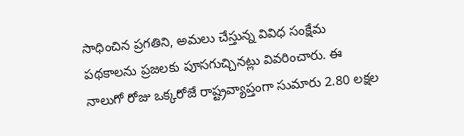సాధించిన ప్రగతిని, అమలు చేస్తున్న వివిధ సంక్షేమ పథకాలను ప్రజలకు పూసగుచ్చినట్లు వివరించారు. ఈ నాలుగో రోజు ఒక్కరోజే రాష్ట్రవ్యాప్తంగా సుమారు 2.80 లక్షల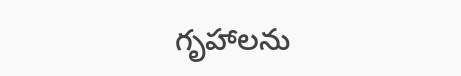గృహాలను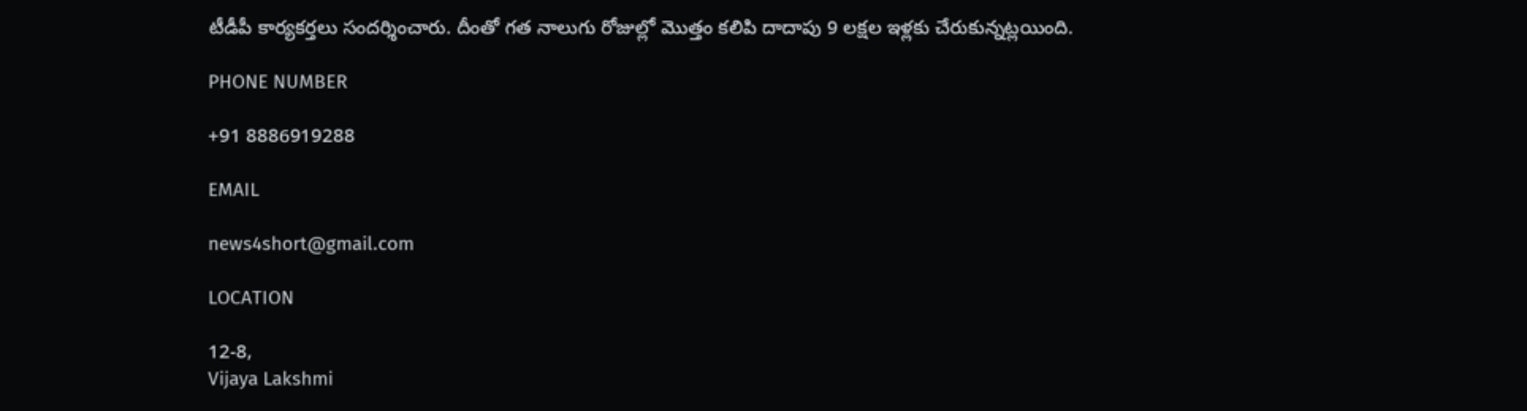టీడీపీ కార్యకర్తలు సందర్శించారు. దీంతో గత నాలుగు రోజుల్లో మొత్తం కలిపి దాదాపు 9 లక్షల ఇళ్లకు చేరుకున్నట్లయింది.

PHONE NUMBER

+91 8886919288

EMAIL

news4short@gmail.com

LOCATION

12-8,
Vijaya Lakshmi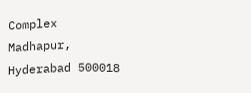Complex
Madhapur,
Hyderabad 500018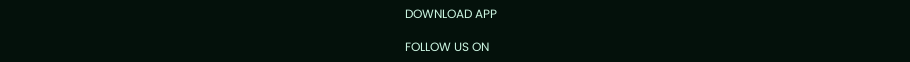DOWNLOAD APP

FOLLOW US ON